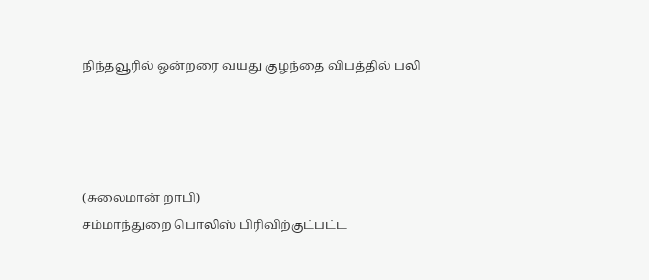நிந்தவூரில் ஒன்றரை வயது குழந்தை விபத்தில் பலி




(சுலைமான் றாபி)
சம்மாந்துறை பொலிஸ் பிரிவிற்குட்பட்ட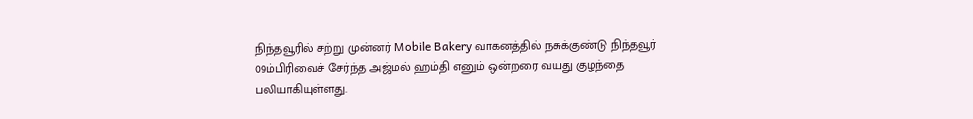நிந்தவூரில் சற்று முன்னர் Mobile Bakery வாகனத்தில் நசுக்குண்டு நிந்தவூர் 09ம்பிரிவைச் சேர்ந்த அஜ்மல் ஹம்தி எனும் ஒன்றரை வயது குழந்தை பலியாகியுள்ளது.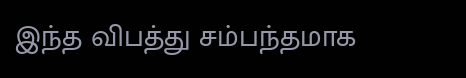இந்த விபத்து சம்பந்தமாக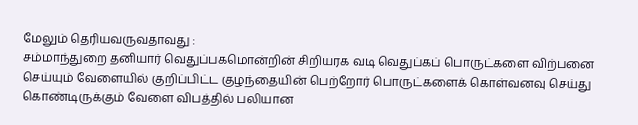மேலும் தெரியவருவதாவது :
சம்மாந்துறை தனியார் வெதுப்பகமொன்றின் சிறியரக வடி வெதுப்கப் பொருட்களை விற்பனை செய்யும் வேளையில் குறிப்பிட்ட குழந்தையின் பெற்றோர் பொருட்களைக் கொள்வனவு செய்து கொண்டிருக்கும் வேளை விபத்தில் பலியான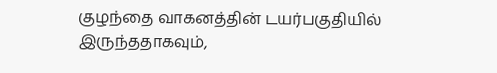குழந்தை வாகனத்தின் டயர்பகுதியில் இருந்ததாகவும்,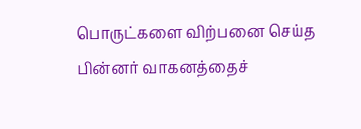பொருட்களை விற்பனை செய்த பின்னர் வாகனத்தைச்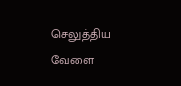செலுத்திய வேளை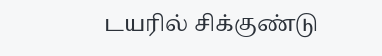டயரில் சிக்குண்டு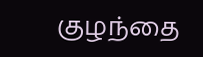குழந்தை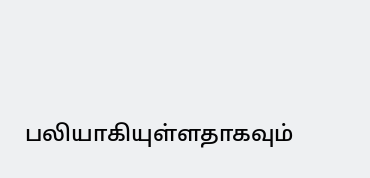பலியாகியுள்ளதாகவும்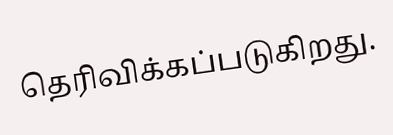தெரிவிக்கப்படுகிறது.